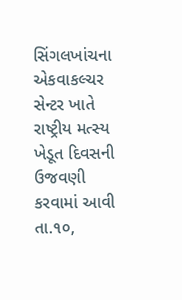સિંગલખાંચના એકવાકલ્ચર સેન્ટર ખાતે રાષ્ટ્રીય મત્સ્ય ખેડૂત દિવસની ઉજવણી કરવામાં આવી
તા.૧૦,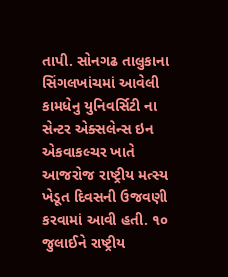તાપી. સોનગઢ તાલુકાના સિંગલખાંચમાં આવેલી કામધેનુ યુનિવર્સિટી ના સેન્ટર એક્સલેન્સ ઇન એકવાકલ્ચર ખાતે આજરોજ રાષ્ટ્રીય મત્સ્ય ખેડૂત દિવસની ઉજવણી કરવામાં આવી હતી. ૧૦ જુલાઈને રાષ્ટ્રીય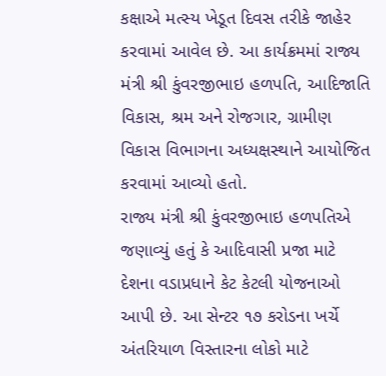કક્ષાએ મત્સ્ય ખેડૂત દિવસ તરીકે જાહેર કરવામાં આવેલ છે. આ કાર્યક્રમમાં રાજ્ય મંત્રી શ્રી કુંવરજીભાઇ હળપતિ, આદિજાતિ વિકાસ, શ્રમ અને રોજગાર, ગ્રામીણ વિકાસ વિભાગના અધ્યક્ષસ્થાને આયોજિત કરવામાં આવ્યો હતો.
રાજ્ય મંત્રી શ્રી કુંવરજીભાઇ હળપતિએ જણાવ્યું હતું કે આદિવાસી પ્રજા માટે દેશના વડાપ્રધાને કેટ કેટલી યોજનાઓ આપી છે. આ સેન્ટર ૧૭ કરોડના ખર્ચે અંતરિયાળ વિસ્તારના લોકો માટે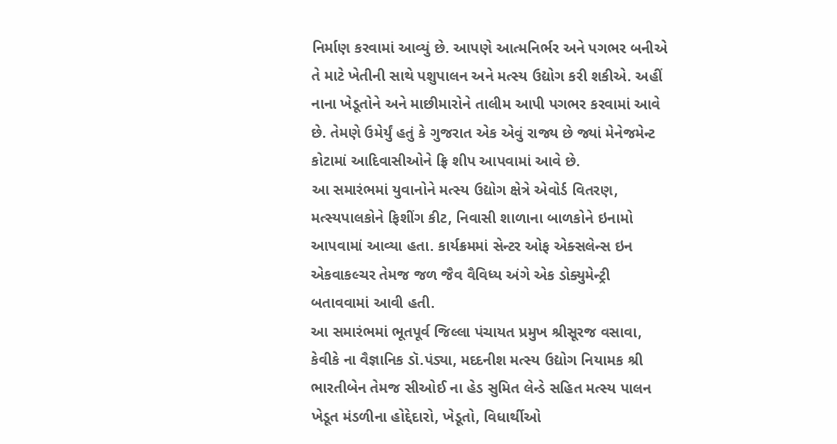નિર્માણ કરવામાં આવ્યું છે. આપણે આત્મનિર્ભર અને પગભર બનીએ તે માટે ખેતીની સાથે પશુપાલન અને મત્સ્ય ઉદ્યોગ કરી શકીએ. અહીં નાના ખેડૂતોને અને માછીમારોને તાલીમ આપી પગભર કરવામાં આવે છે. તેમણે ઉમેર્યું હતું કે ગુજરાત એક એવું રાજ્ય છે જ્યાં મેનેજમેન્ટ કોટામાં આદિવાસીઓને ફ્રિ શીપ આપવામાં આવે છે.
આ સમારંભમાં યુવાનોને મત્સ્ય ઉદ્યોગ ક્ષેત્રે એવોર્ડ વિતરણ, મત્સ્યપાલકોને ફિશીંગ કીટ, નિવાસી શાળાના બાળકોને ઇનામો આપવામાં આવ્યા હતા. કાર્યક્રમમાં સેન્ટર ઓફ એક્સલેન્સ ઇન એકવાકલ્ચર તેમજ જળ જૈવ વૈવિધ્ય અંગે એક ડોક્યુમેન્ટ્રી બતાવવામાં આવી હતી.
આ સમારંભમાં ભૂતપૂર્વ જિલ્લા પંચાયત પ્રમુખ શ્રીસૂરજ વસાવા, કેવીકે ના વૈજ્ઞાનિક ડૉ.પંડ્યા, મદદનીશ મત્સ્ય ઉદ્યોગ નિયામક શ્રી ભારતીબેન તેમજ સીઓઈ ના હેડ સુમિત લેન્ડે સહિત મત્સ્ય પાલન ખેડૂત મંડળીના હોદ્દેદારો, ખેડૂતો, વિધાર્થીઓ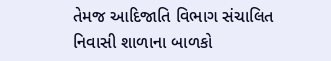તેમજ આદિજાતિ વિભાગ સંચાલિત નિવાસી શાળાના બાળકો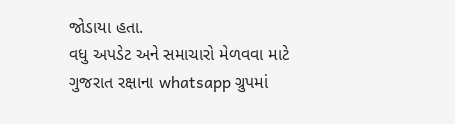જોડાયા હતા.
વધુ અપડેટ અને સમાચારો મેળવવા માટે ગુજરાત રક્ષાના whatsapp ગ્રુપમાં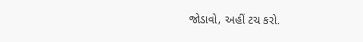જોડાવો, અહીં ટચ કરો.